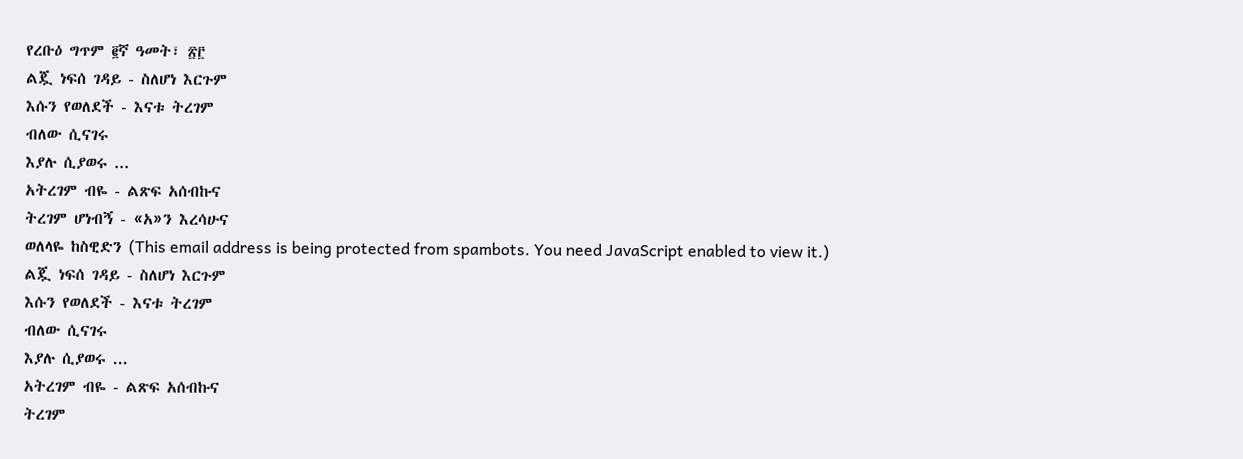የረቡዕ ግጥም ፪ኛ ዓመት፣ ፳፫
ልጇ ነፍሰ ገዳይ - ስለሆነ እርጉም
እሱን የወለደች - እናቱ ትረገም
ብለው ሲናገሩ
እያሉ ሲያወሩ ...
አትረገም ብዬ - ልጽፍ አሰብኩና
ትረገም ሆነብኝ - «አ»ን እረሳሁና
ወለላዬ ከስዊድን (This email address is being protected from spambots. You need JavaScript enabled to view it.)
ልጇ ነፍሰ ገዳይ - ስለሆነ እርጉም
እሱን የወለደች - እናቱ ትረገም
ብለው ሲናገሩ
እያሉ ሲያወሩ ...
አትረገም ብዬ - ልጽፍ አሰብኩና
ትረገም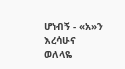ሆነብኝ - «አ»ን እረሳሁና
ወለላዬ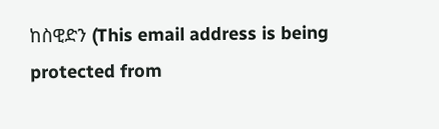ከስዊድን (This email address is being protected from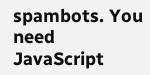spambots. You need JavaScript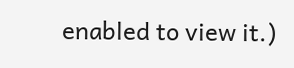enabled to view it.)